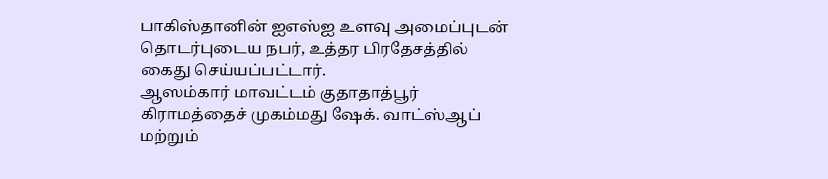பாகிஸ்தானின் ஐஎஸ்ஐ உளவு அமைப்புடன் தொடர்புடைய நபர், உத்தர பிரதேசத்தில் கைது செய்யப்பட்டார்.
ஆஸம்கார் மாவட்டம் குதாதாத்பூர் கிராமத்தைச் முகம்மது ஷேக். வாட்ஸ்ஆப் மற்றும்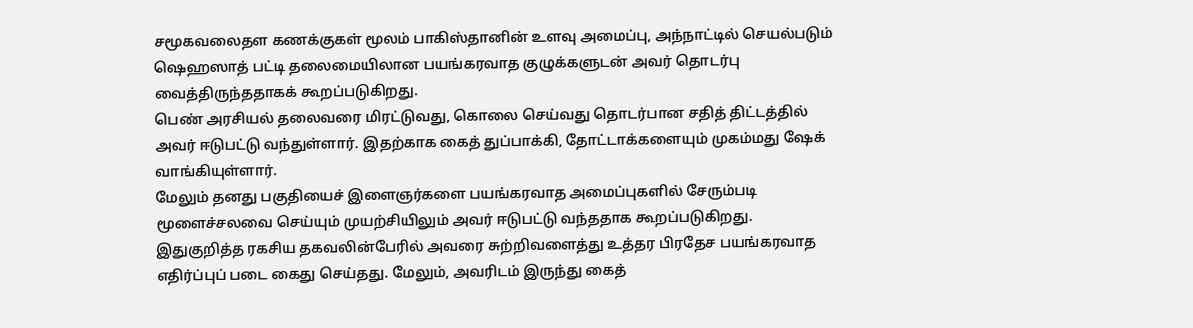சமூகவலைதள கணக்குகள் மூலம் பாகிஸ்தானின் உளவு அமைப்பு, அந்நாட்டில் செயல்படும் ஷெஹஸாத் பட்டி தலைமையிலான பயங்கரவாத குழுக்களுடன் அவர் தொடர்பு வைத்திருந்ததாகக் கூறப்படுகிறது.
பெண் அரசியல் தலைவரை மிரட்டுவது, கொலை செய்வது தொடர்பான சதித் திட்டத்தில் அவர் ஈடுபட்டு வந்துள்ளார். இதற்காக கைத் துப்பாக்கி, தோட்டாக்களையும் முகம்மது ஷேக் வாங்கியுள்ளார்.
மேலும் தனது பகுதியைச் இளைஞர்களை பயங்கரவாத அமைப்புகளில் சேரும்படி மூளைச்சலவை செய்யும் முயற்சியிலும் அவர் ஈடுபட்டு வந்ததாக கூறப்படுகிறது.
இதுகுறித்த ரகசிய தகவலின்பேரில் அவரை சுற்றிவளைத்து உத்தர பிரதேச பயங்கரவாத எதிர்ப்புப் படை கைது செய்தது. மேலும், அவரிடம் இருந்து கைத்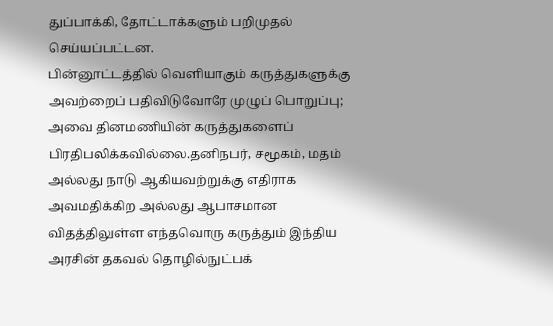துப்பாக்கி, தோட்டாக்களும் பறிமுதல் செய்யப்பட்டன.
பின்னூட்டத்தில் வெளியாகும் கருத்துகளுக்கு அவற்றைப் பதிவிடுவோரே முழுப் பொறுப்பு; அவை தினமணியின் கருத்துகளைப் பிரதிபலிக்கவில்லை.தனிநபர், சமூகம், மதம் அல்லது நாடு ஆகியவற்றுக்கு எதிராக அவமதிக்கிற அல்லது ஆபாசமான விதத்திலுள்ள எந்தவொரு கருத்தும் இந்திய அரசின் தகவல் தொழில்நுட்பக்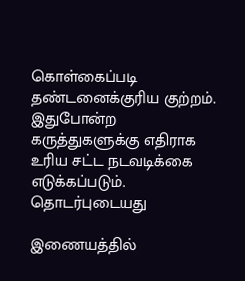கொள்கைப்படி தண்டனைக்குரிய குற்றம். இதுபோன்ற கருத்துகளுக்கு எதிராக உரிய சட்ட நடவடிக்கை எடுக்கப்படும்.
தொடர்புடையது

இணையத்தில்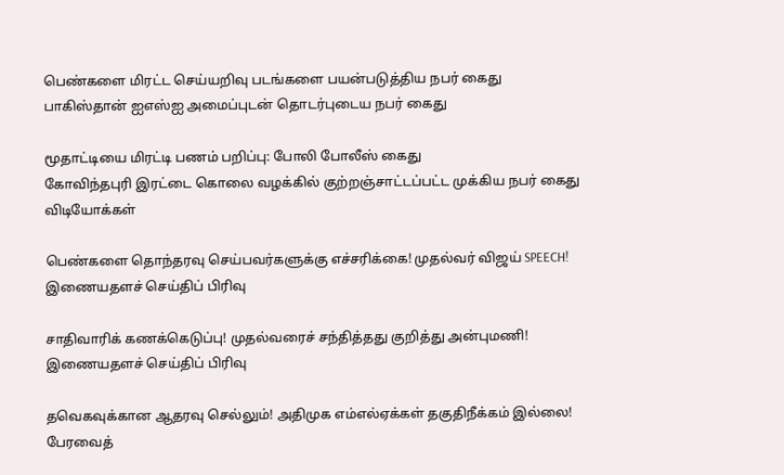பெண்களை மிரட்ட செய்யறிவு படங்களை பயன்படுத்திய நபர் கைது
பாகிஸ்தான் ஐஎஸ்ஐ அமைப்புடன் தொடர்புடைய நபர் கைது

மூதாட்டியை மிரட்டி பணம் பறிப்பு: போலி போலீஸ் கைது
கோவிந்தபுரி இரட்டை கொலை வழக்கில் குற்றஞ்சாட்டப்பட்ட முக்கிய நபர் கைது
விடியோக்கள்

பெண்களை தொந்தரவு செய்பவர்களுக்கு எச்சரிக்கை! முதல்வர் விஜய் SPEECH!
இணையதளச் செய்திப் பிரிவு

சாதிவாரிக் கணக்கெடுப்பு! முதல்வரைச் சந்தித்தது குறித்து அன்புமணி!
இணையதளச் செய்திப் பிரிவு

தவெகவுக்கான ஆதரவு செல்லும்! அதிமுக எம்எல்ஏக்கள் தகுதிநீக்கம் இல்லை! பேரவைத்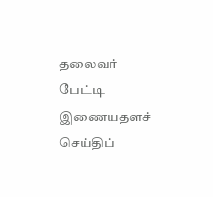தலைவர் பேட்டி
இணையதளச் செய்திப்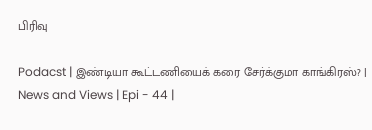பிரிவு

Podacst | இண்டியா கூட்டணியைக் கரை சேர்க்குமா காங்கிரஸ்? | News and Views | Epi - 44 |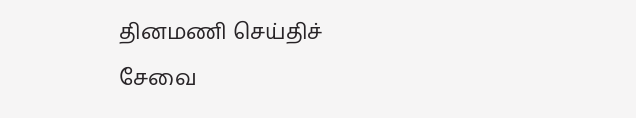தினமணி செய்திச் சேவை